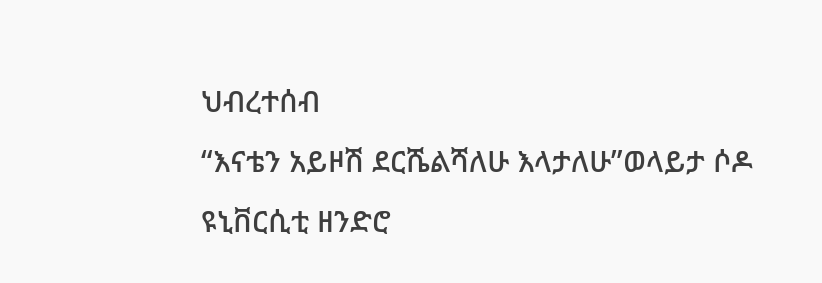ህብረተሰብ
“እናቴን አይዞሽ ደርሼልሻለሁ እላታለሁ”ወላይታ ሶዶ ዩኒቨርሲቲ ዘንድሮ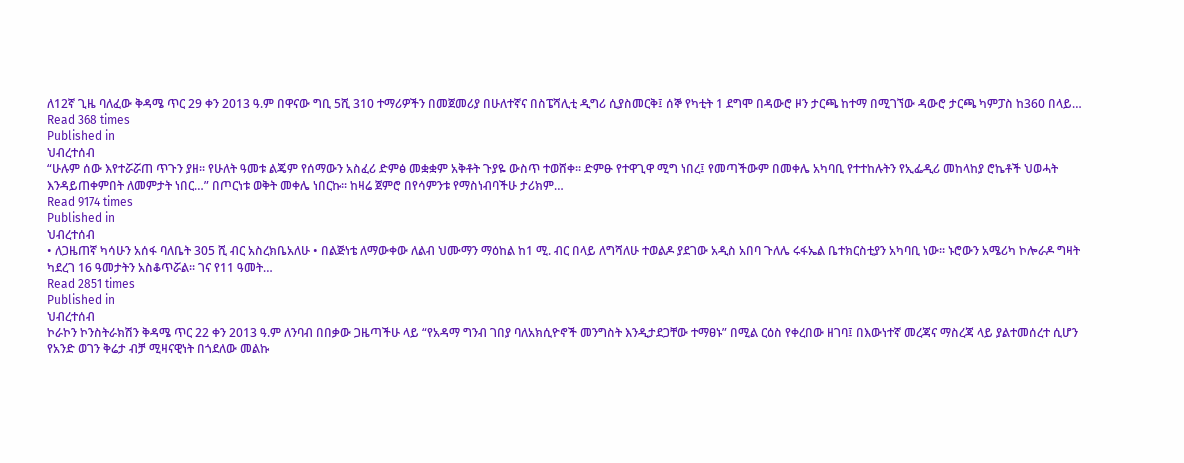ለ12ኛ ጊዜ ባለፈው ቅዳሜ ጥር 29 ቀን 2013 ዓ.ም በዋናው ግቢ 5ሺ 310 ተማሪዎችን በመጀመሪያ በሁለተኛና በስፔሻሊቲ ዲግሪ ሲያስመርቅ፤ ሰኞ የካቲት 1 ደግሞ በዳውሮ ዞን ታርጫ ከተማ በሚገኘው ዳውሮ ታርጫ ካምፓስ ከ360 በላይ…
Read 368 times
Published in
ህብረተሰብ
“ሁሉም ሰው እየተሯሯጠ ጥጉን ያዘ፡፡ የሁለት ዓመቱ ልጄም የሰማውን አስፈሪ ድምፅ መቋቋም አቅቶት ጉያዬ ውስጥ ተወሸቀ፡፡ ድምፁ የተዋጊዋ ሚግ ነበረ፤ የመጣችውም በመቀሌ አካባቢ የተተከሉትን የኢፌዲሪ መከላከያ ሮኬቶች ህወሓት እንዳይጠቀምበት ለመምታት ነበር…” በጦርነቱ ወቅት መቀሌ ነበርኩ፡፡ ከዛሬ ጀምሮ በየሳምንቱ የማስነብባችሁ ታሪክም…
Read 9174 times
Published in
ህብረተሰብ
• ለጋዜጠኛ ካሳሁን አሰፋ ባለቤት 305 ሺ ብር አስረክቤአለሁ • በልጅነቴ ለማውቀው ለልብ ህሙማን ማዕከል ከ1 ሚ. ብር በላይ ለግሻለሁ ተወልዶ ያደገው አዲስ አበባ ጉለሌ ሩፋኤል ቤተክርስቲያን አካባቢ ነው። ኑሮውን አሜሪካ ኮሎራዶ ግዛት ካደረገ 16 ዓመታትን አስቆጥሯል። ገና የ11 ዓመት…
Read 2851 times
Published in
ህብረተሰብ
ኮራኮን ኮንስትራክሽን ቅዳሜ ጥር 22 ቀን 2013 ዓ.ም ለንባብ በበቃው ጋዜጣችሁ ላይ “የአዳማ ግንብ ገበያ ባለአክሲዮኖች መንግስት እንዲታደጋቸው ተማፀኑ” በሚል ርዕስ የቀረበው ዘገባ፤ በእውነተኛ መረጃና ማስረጃ ላይ ያልተመሰረተ ሲሆን የአንድ ወገን ቅሬታ ብቻ ሚዛናዊነት በጎደለው መልኩ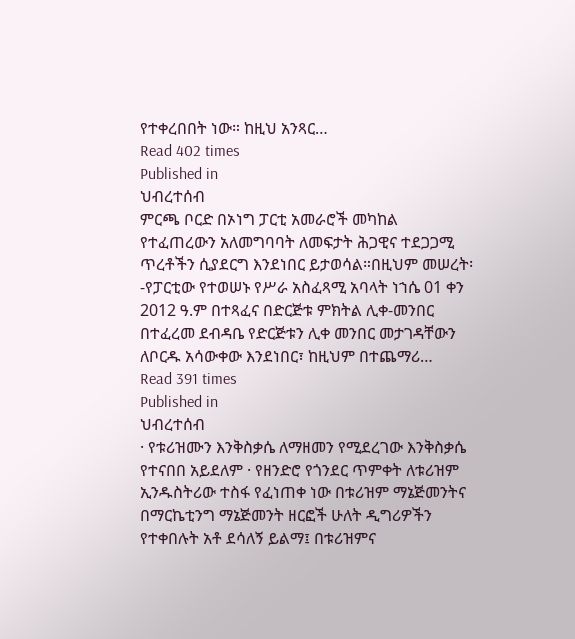የተቀረበበት ነው። ከዚህ አንጻር…
Read 402 times
Published in
ህብረተሰብ
ምርጫ ቦርድ በኦነግ ፓርቲ አመራሮች መካከል የተፈጠረውን አለመግባባት ለመፍታት ሕጋዊና ተደጋጋሚ ጥረቶችን ሲያደርግ እንደነበር ይታወሳል።በዚህም መሠረት፡-የፓርቲው የተወሠኑ የሥራ አስፈጻሚ አባላት ነኀሴ 01 ቀን 2012 ዓ.ም በተጻፈና በድርጅቱ ምክትል ሊቀ-መንበር በተፈረመ ደብዳቤ የድርጅቱን ሊቀ መንበር መታገዳቸውን ለቦርዱ አሳውቀው እንደነበር፣ ከዚህም በተጨማሪ…
Read 391 times
Published in
ህብረተሰብ
· የቱሪዝሙን እንቅስቃሴ ለማዘመን የሚደረገው እንቅስቃሴ የተናበበ አይደለም · የዘንድሮ የጎንደር ጥምቀት ለቱሪዝም ኢንዱስትሪው ተስፋ የፈነጠቀ ነው በቱሪዝም ማኔጅመንትና በማርኬቲንግ ማኔጅመንት ዘርፎች ሁለት ዲግሪዎችን የተቀበሉት አቶ ደሳለኝ ይልማ፤ በቱሪዝምና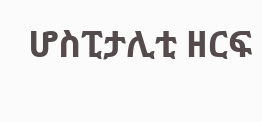ሆስፒታሊቲ ዘርፍ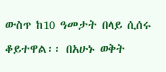ውስጥ ከ10 ዓመታት በላይ ሲሰሩ ቆይተዋል፡፡ በአሁኑ ወቅት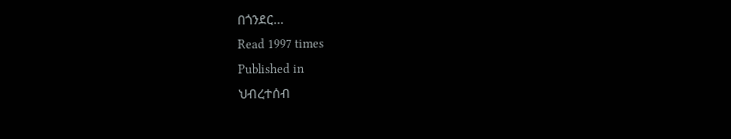በጎንደር…
Read 1997 times
Published in
ህብረተሰብ